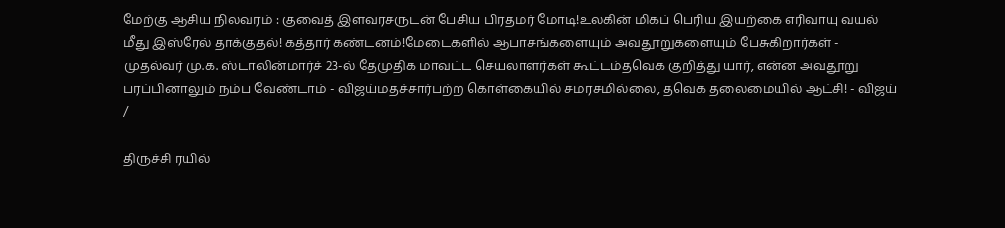மேற்கு ஆசிய நிலவரம் : குவைத் இளவரசருடன் பேசிய பிரதமர் மோடி!உலகின் மிகப் பெரிய இயற்கை எரிவாயு வயல் மீது இஸ்ரேல் தாக்குதல்! கத்தார் கண்டனம்!மேடைகளில் ஆபாசங்களையும் அவதூறுகளையும் பேசுகிறார்கள் - முதல்வர் மு.க. ஸ்டாலின்மார்ச் 23-ல் தேமுதிக மாவட்ட செயலாளர்கள் கூட்டம்தவெக குறித்து யார், என்ன அவதூறு பரப்பினாலும் நம்ப வேண்டாம் - விஜய்மதச்சார்பற்ற கொள்கையில் சமரசமில்லை, தவெக தலைமையில் ஆட்சி! - விஜய்
/

திருச்சி ரயில்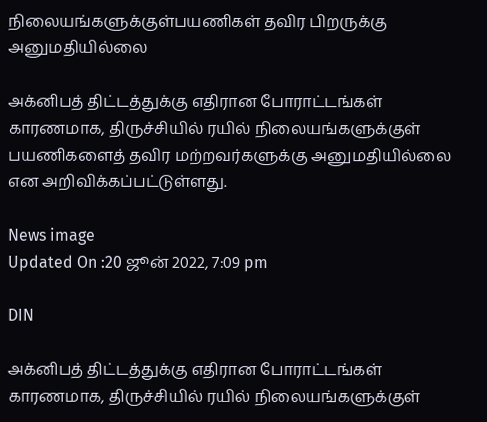நிலையங்களுக்குள்பயணிகள் தவிர பிறருக்கு அனுமதியில்லை

அக்னிபத் திட்டத்துக்கு எதிரான போராட்டங்கள் காரணமாக, திருச்சியில் ரயில் நிலையங்களுக்குள் பயணிகளைத் தவிர மற்றவர்களுக்கு அனுமதியில்லை என அறிவிக்கப்பட்டுள்ளது.

News image
Updated On :20 ஜூன் 2022, 7:09 pm

DIN

அக்னிபத் திட்டத்துக்கு எதிரான போராட்டங்கள் காரணமாக, திருச்சியில் ரயில் நிலையங்களுக்குள்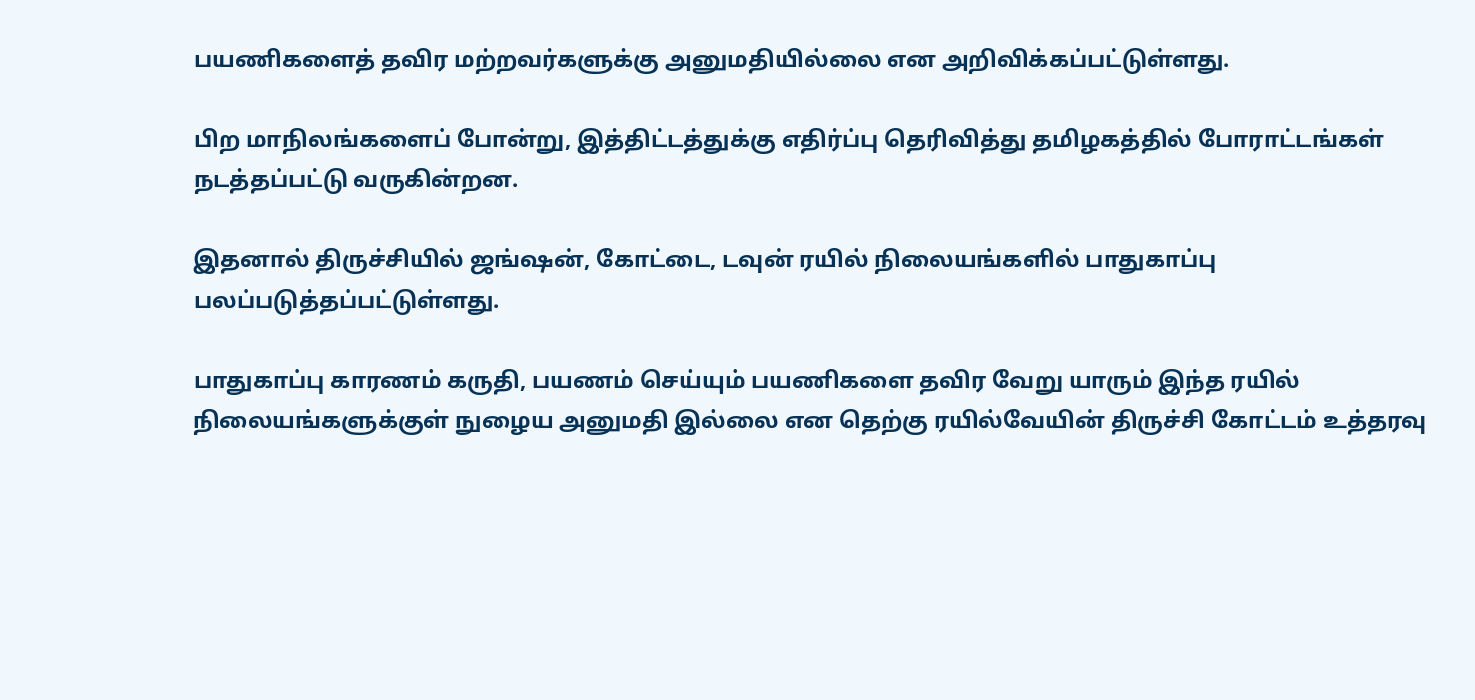பயணிகளைத் தவிர மற்றவர்களுக்கு அனுமதியில்லை என அறிவிக்கப்பட்டுள்ளது.

பிற மாநிலங்களைப் போன்று, இத்திட்டத்துக்கு எதிர்ப்பு தெரிவித்து தமிழகத்தில் போராட்டங்கள் நடத்தப்பட்டு வருகின்றன.

இதனால் திருச்சியில் ஜங்ஷன், கோட்டை, டவுன் ரயில் நிலையங்களில் பாதுகாப்பு பலப்படுத்தப்பட்டுள்ளது.

பாதுகாப்பு காரணம் கருதி, பயணம் செய்யும் பயணிகளை தவிர வேறு யாரும் இந்த ரயில் நிலையங்களுக்குள் நுழைய அனுமதி இல்லை என தெற்கு ரயில்வேயின் திருச்சி கோட்டம் உத்தரவு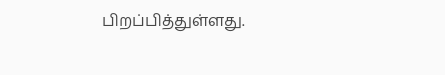பிறப்பித்துள்ளது.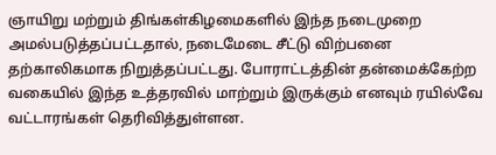ஞாயிறு மற்றும் திங்கள்கிழமைகளில் இந்த நடைமுறை அமல்படுத்தப்பட்டதால், நடைமேடை சீட்டு விற்பனை தற்காலிகமாக நிறுத்தப்பட்டது. போராட்டத்தின் தன்மைக்கேற்ற வகையில் இந்த உத்தரவில் மாற்றும் இருக்கும் எனவும் ரயில்வே வட்டாரங்கள் தெரிவித்துள்ளன.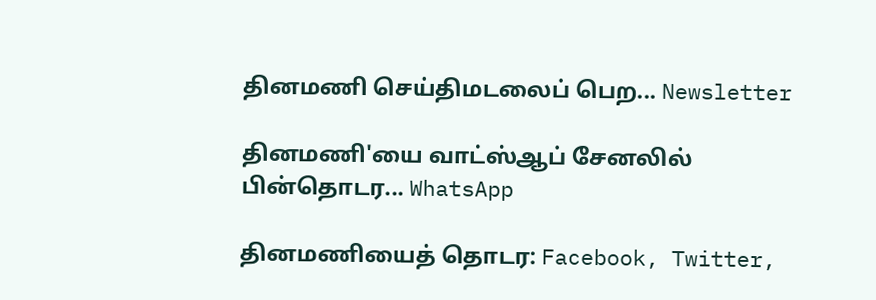தினமணி செய்திமடலைப் பெற... Newsletter

தினமணி'யை வாட்ஸ்ஆப் சேனலில் பின்தொடர... WhatsApp

தினமணியைத் தொடர: Facebook, Twitter,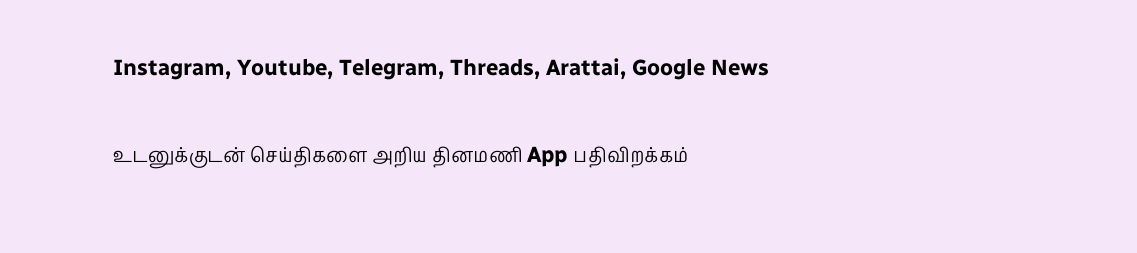Instagram, Youtube, Telegram, Threads, Arattai, Google News

உடனுக்குடன் செய்திகளை அறிய தினமணி App பதிவிறக்கம்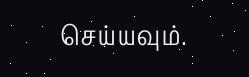செய்யவும்.